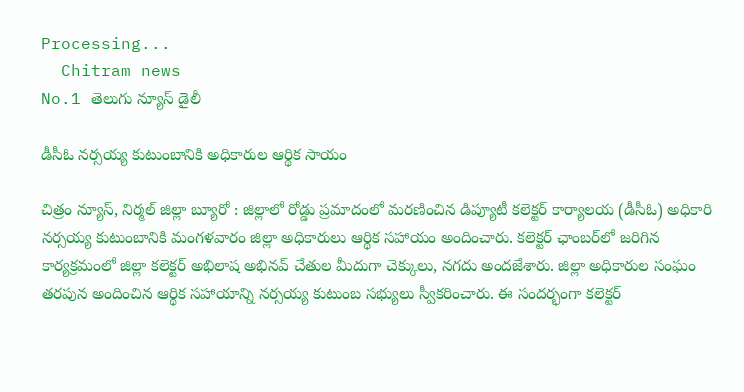Processing...
  Chitram news
No.1 తెలుగు న్యూస్ డైలీ

డీసీఓ నర్సయ్య కుటుంబానికి అధికారుల ఆర్థిక సాయం

చిత్రం న్యూస్, నిర్మల్ జిల్లా బ్యూరో : జిల్లాలో రోడ్డు ప్రమాదంలో మరణించిన డిప్యూటీ కలెక్టర్ కార్యాలయ (డీసీఓ) అధికారి నర్సయ్య కుటుంబానికి మంగళవారం జిల్లా అధికారులు ఆర్థిక సహాయం అందించారు. కలెక్టర్ ఛాంబర్‌లో జరిగిన కార్యక్రమంలో జిల్లా కలెక్టర్ అభిలాష అభినవ్ చేతుల మీదుగా చెక్కులు, నగదు అందజేశారు. జిల్లా అధికారుల సంఘం తరపున అందించిన ఆర్థిక సహాయాన్ని నర్సయ్య కుటుంబ సభ్యులు స్వీకరించారు. ఈ సందర్భంగా కలెక్టర్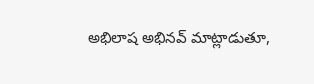అభిలాష అభినవ్ మాట్లాడుతూ,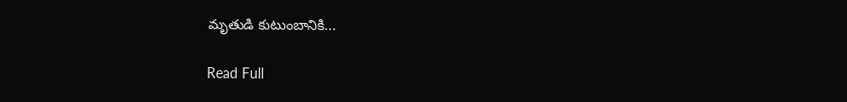మృతుడి కుటుంబానికి...

Read Full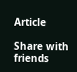Article

Share with friends